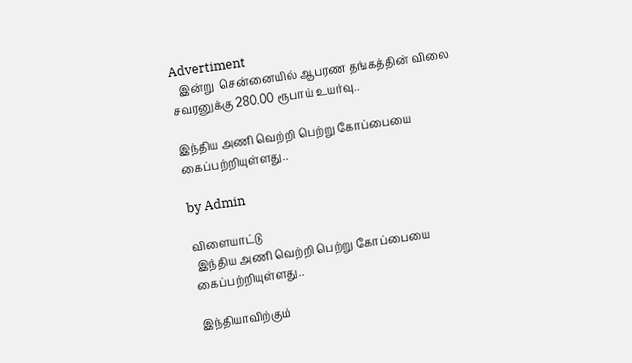Advertiment
   இன்று  சென்னையில் ஆபரண தங்கத்தின் விலை சவரனுக்கு 280.00 ரூபாய் உயர்வு..

இந்திய அணி வெற்றி பெற்று கோப்பையை கைப்பற்றியுள்ளது..

by Admin

விளையாட்டு
 இந்திய அணி வெற்றி பெற்று கோப்பையை கைப்பற்றியுள்ளது..

இந்தியாவிற்கும்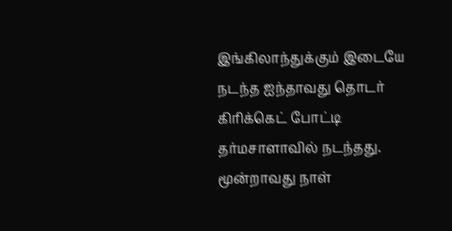இங்கிலாந்துக்கும் இடையே நடந்த ஐந்தாவது தொடர் கிரிக்கெட் போட்டி தர்மசாளாவில் நடந்தது. மூன்றாவது நாள்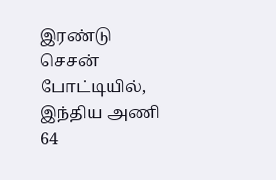இரண்டு செசன் போட்டியில், இந்திய அணி 64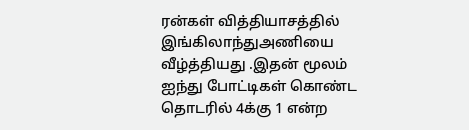ரன்கள் வித்தியாசத்தில் இங்கிலாந்துஅணியை வீழ்த்தியது .இதன் மூலம் ஐந்து போட்டிகள் கொண்ட தொடரில் 4க்கு 1 என்ற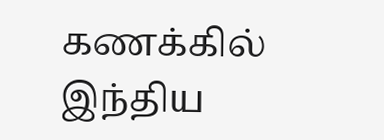கணக்கில் இந்திய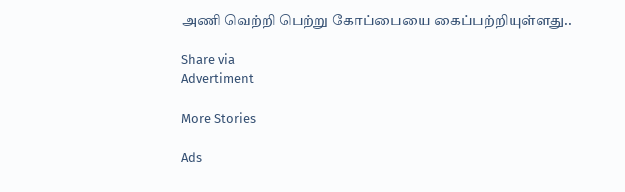அணி வெற்றி பெற்று கோப்பையை கைப்பற்றியுள்ளது..

Share via
Advertiment

More Stories

Ads